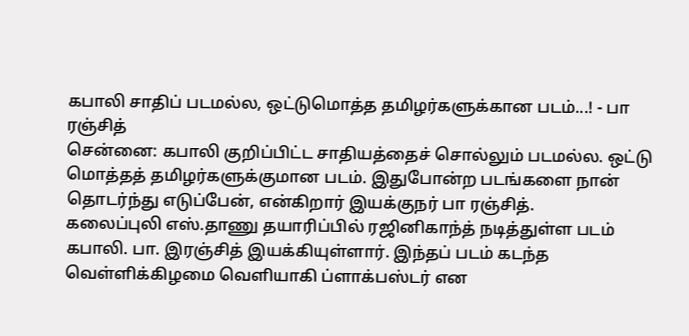கபாலி சாதிப் படமல்ல, ஒட்டுமொத்த தமிழர்களுக்கான படம்...! - பா ரஞ்சித்
சென்னை: கபாலி குறிப்பிட்ட சாதியத்தைச் சொல்லும் படமல்ல. ஒட்டு மொத்தத் தமிழர்களுக்குமான படம். இதுபோன்ற படங்களை நான் தொடர்ந்து எடுப்பேன், என்கிறார் இயக்குநர் பா ரஞ்சித்.
கலைப்புலி எஸ்.தாணு தயாரிப்பில் ரஜினிகாந்த் நடித்துள்ள படம் கபாலி. பா. இரஞ்சித் இயக்கியுள்ளார். இந்தப் படம் கடந்த வெள்ளிக்கிழமை வெளியாகி ப்ளாக்பஸ்டர் என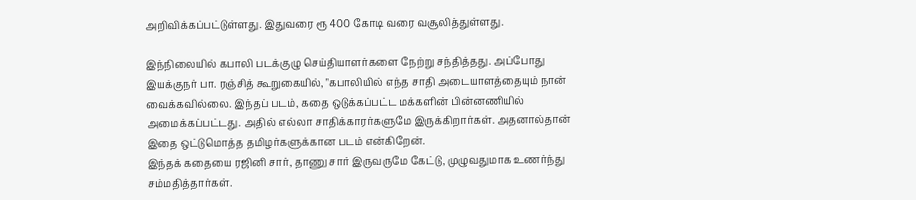அறிவிக்கப்பட்டுள்ளது. இதுவரை ரூ 400 கோடி வரை வசூலித்துள்ளது.

இந்நிலையில் கபாலி படக்குழு செய்தியாளர்களை நேற்று சந்தித்தது. அப்போது இயக்குநர் பா. ரஞ்சித் கூறுகையில், "கபாலியில் எந்த சாதி அடையாளத்தையும் நான் வைக்கவில்லை. இந்தப் படம், கதை ஒடுக்கப்பட்ட மக்களின் பின்னணியில் அமைக்கப்பட்டது. அதில் எல்லா சாதிக்காரர்களுமே இருக்கிறார்கள். அதனால்தான் இதை ஒட்டுமொத்த தமிழர்களுக்கான படம் என்கிறேன்.
இந்தக் கதையை ரஜினி சார், தாணு சார் இருவருமே கேட்டு, முழுவதுமாக உணர்ந்து சம்மதித்தார்கள்.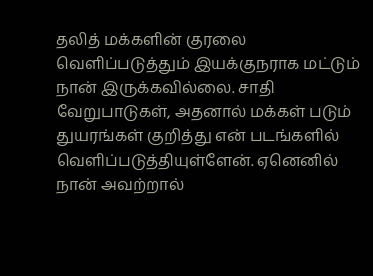தலித் மக்களின் குரலை வெளிப்படுத்தும் இயக்குநராக மட்டும் நான் இருக்கவில்லை. சாதி வேறுபாடுகள், அதனால் மக்கள் படும் துயரங்கள் குறித்து என் படங்களில் வெளிப்படுத்தியுள்ளேன். ஏனெனில் நான் அவற்றால்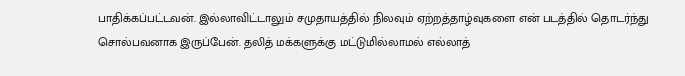பாதிக்கப்பட்டவன். இல்லாவிட்டாலும் சமுதாயத்தில் நிலவும் ஏற்றத்தாழ்வுகளை என் படத்தில் தொடர்ந்து சொல்பவனாக இருப்பேன். தலித் மக்களுக்கு மட்டுமில்லாமல் எல்லாத்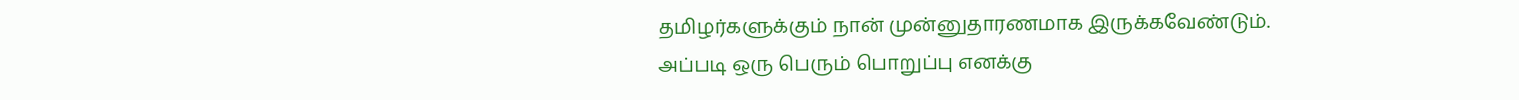தமிழர்களுக்கும் நான் முன்னுதாரணமாக இருக்கவேண்டும்.
அப்படி ஒரு பெரும் பொறுப்பு எனக்கு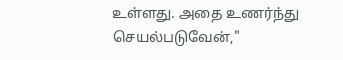உள்ளது. அதை உணர்ந்து செயல்படுவேன்,"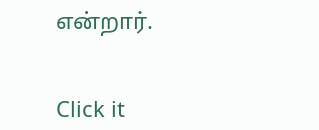என்றார்.


Click it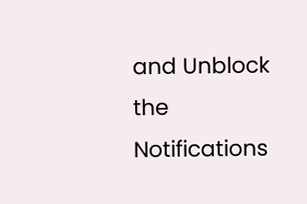and Unblock the Notifications